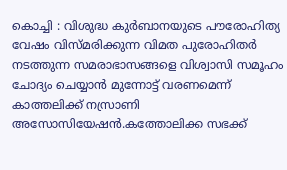കൊച്ചി : വിശുദ്ധ കുർബാനയുടെ പൗരോഹിത്യ വേഷം വിസ്മരിക്കുന്ന വിമത പുരോഹിതർ നടത്തുന്ന സമരാഭാസങ്ങളെ വിശ്വാസി സമൂഹം ചോദ്യം ചെയ്യാൻ മുന്നോട്ട് വരണമെന്ന് കാത്തലിക്ക് നസ്രാണി അസോസിയേഷൻ.കത്തോലിക്ക സഭക്ക്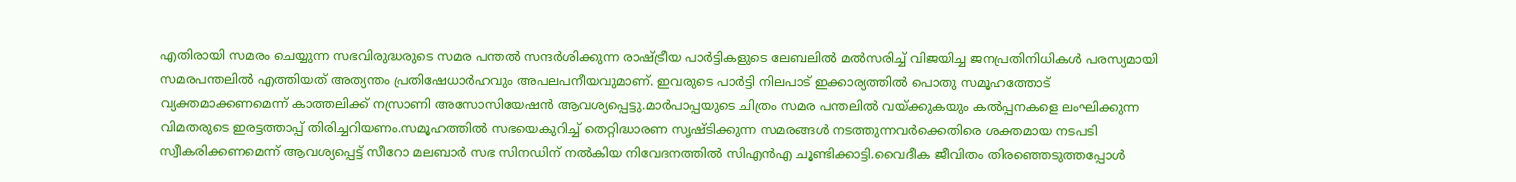എതിരായി സമരം ചെയ്യുന്ന സഭവിരുദ്ധരുടെ സമര പന്തൽ സന്ദർശിക്കുന്ന രാഷ്ട്രീയ പാർട്ടികളുടെ ലേബലിൽ മൽസരിച്ച് വിജയിച്ച ജനപ്രതിനിധികൾ പരസ്യമായി സമരപന്തലിൽ എത്തിയത് അത്യന്തം പ്രതിഷേധാർഹവും അപലപനീയവുമാണ്. ഇവരുടെ പാർട്ടി നിലപാട് ഇക്കാര്യത്തിൽ പൊതു സമൂഹത്തോട് വ്യക്തമാക്കണമെന്ന് കാത്തലിക്ക് നസ്രാണി അസോസിയേഷൻ ആവശ്യപ്പെട്ടു.മാർപാപ്പയുടെ ചിത്രം സമര പന്തലിൽ വയ്ക്കുകയും കൽപ്പനകളെ ലംഘിക്കുന്ന വിമതരുടെ ഇരട്ടത്താപ്പ് തിരിച്ചറിയണം.സമൂഹത്തിൽ സഭയെകുറിച്ച് തെറ്റിദ്ധാരണ സൃഷ്ടിക്കുന്ന സമരങ്ങൾ നടത്തുന്നവർക്കെതിരെ ശക്തമായ നടപടി സ്വീകരിക്കണമെന്ന് ആവശ്യപ്പെട്ട് സീറോ മലബാർ സഭ സിനഡിന് നൽകിയ നിവേദനത്തിൽ സിഎൻഎ ചൂണ്ടിക്കാട്ടി.വൈദീക ജീവിതം തിരഞ്ഞെടുത്തപ്പോൾ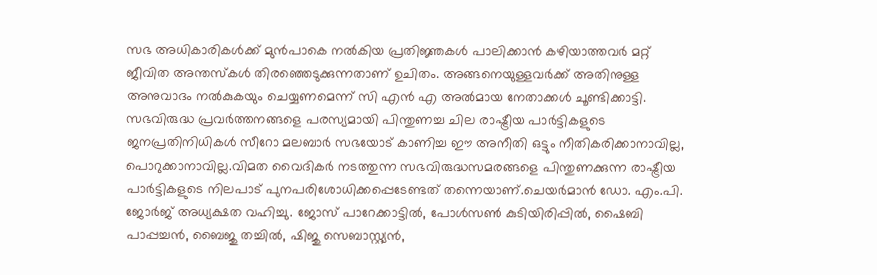സഭ അധികാരികൾക്ക് മുൻപാകെ നൽകിയ പ്രതിജ്ഞകൾ പാലിക്കാൻ കഴിയാത്തവർ മറ്റ് ജീവിത അന്തസ്കൾ തിരഞ്ഞെടുക്കുന്നതാണ് ഉചിതം. അങ്ങനെയുള്ളവർക്ക് അതിനുള്ള അനുവാദം നൽകുകയും ചെയ്യണമെന്ന് സി എൻ എ അൽമായ നേതാക്കൾ ചൂണ്ടിക്കാട്ടി.
സഭവിരുദ്ധ പ്രവർത്തനങ്ങളെ പരസ്യമായി പിന്തുണച്ച ചില രാഷ്ട്രീയ പാർട്ടികളുടെ ജനപ്രതിനിധികൾ സീറോ മലബാർ സഭയോട് കാണിച്ച ഈ അനീതി ഒട്ടും നീതികരിക്കാനാവില്ല, പൊറുക്കാനാവില്ല.വിമത വൈദികർ നടത്തുന്ന സഭവിരുദ്ധസമരങ്ങളെ പിന്തുണക്കുന്ന രാഷ്ട്രീയ പാർട്ടികളുടെ നിലപാട് പുനപരിശോധിക്കപ്പെടേണ്ടത് തന്നെയാണ്.ചെയർമാൻ ഡോ. എം.പി. ജോർജ് അധ്യക്ഷത വഹിച്ചു. ജോസ് പാറേക്കാട്ടിൽ, പോൾസൺ കുടിയിരിപ്പിൽ, ഷൈബി പാപ്പച്ചൻ, ബൈജു തച്ചിൽ, ഷിജു സെബാസ്റ്റ്യൻ,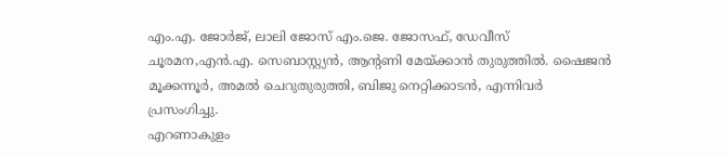എം.എ. ജോർജ്, ലാലി ജോസ് എം.ജെ. ജോസഫ്, ഡേവീസ് ചൂരമന,എൻ.എ. സെബാസ്റ്റ്യൻ, ആൻ്റണി മേയ്ക്കാൻ തുരുത്തിൽ. ഷൈജൻ മൂക്കന്നൂർ, അമൽ ചെറുതുരുത്തി, ബിജു നെറ്റിക്കാടൻ, എന്നിവർ പ്രസംഗിച്ചു.
എറണാകുളം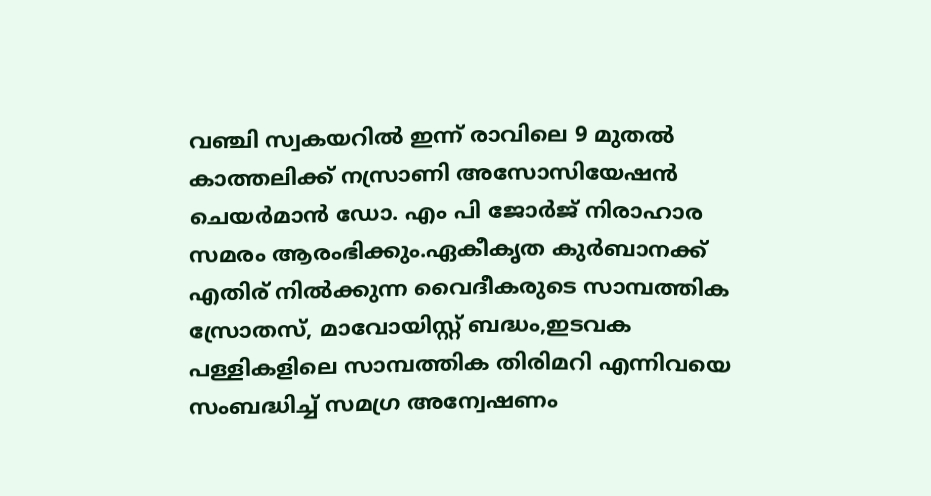വഞ്ചി സ്വകയറിൽ ഇന്ന് രാവിലെ 9 മുതൽ കാത്തലിക്ക് നസ്രാണി അസോസിയേഷൻ ചെയർമാൻ ഡോ. എം പി ജോർജ് നിരാഹാര സമരം ആരംഭിക്കും.ഏകീകൃത കുർബാനക്ക് എതിര് നിൽക്കുന്ന വൈദീകരുടെ സാമ്പത്തിക സ്രോതസ്, മാവോയിസ്റ്റ് ബദ്ധം,ഇടവക പള്ളികളിലെ സാമ്പത്തിക തിരിമറി എന്നിവയെ സംബദ്ധിച്ച് സമഗ്ര അന്വേഷണം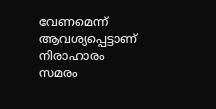വേണമെന്ന് ആവശ്യപ്പെട്ടാണ് നിരാഹാരം സമരം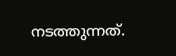നടത്തുന്നത്.